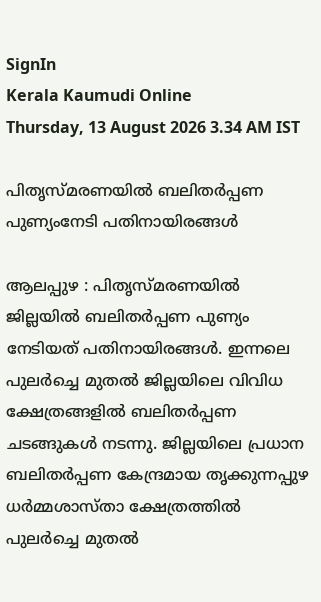SignIn
Kerala Kaumudi Online
Thursday, 13 August 2026 3.34 AM IST

പിതൃസ്മരണയിൽ ബലിതർപ്പണ പുണ്യംനേടി പതിനായിരങ്ങൾ

ആലപ്പുഴ : പിതൃസ്‌മരണയിൽ ജില്ലയിൽ ബലിതർപ്പണ പുണ്യം നേടിയത് പതിനായിരങ്ങൾ. ഇന്നലെ പുലർച്ചെ മുതൽ ജില്ലയിലെ വിവിധ ക്ഷേത്രങ്ങളിൽ ബലിതർപ്പണ ചടങ്ങുകൾ നടന്നു. ജില്ലയിലെ പ്രധാന ബലിതർപ്പണ കേന്ദ്രമായ തൃക്കുന്നപ്പുഴ ധർമ്മശാസ്താ ക്ഷേത്രത്തിൽ പുലർച്ചെ മുതൽ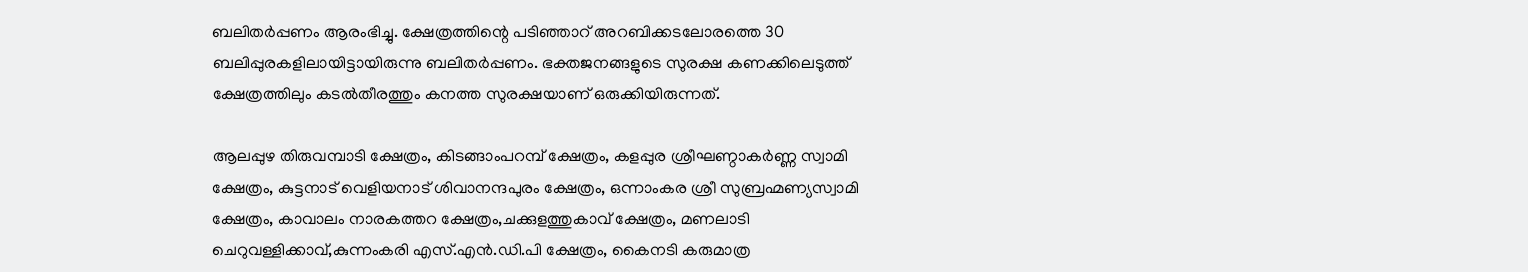ബലിതർപ്പണം ആരംഭിച്ചു. ക്ഷേത്രത്തിന്റെ പടിഞ്ഞാറ് അറബിക്കടലോരത്തെ 30 ബലിപ്പുരകളിലായിട്ടായിരുന്നു ബലിതർപ്പണം. ഭക്തജനങ്ങളുടെ സുരക്ഷ കണക്കിലെടുത്ത് ക്ഷേത്രത്തിലും കടൽതീരത്തും കനത്ത സുരക്ഷയാണ് ഒരുക്കിയിരുന്നത്.

ആലപ്പുഴ തിരുവമ്പാടി ക്ഷേത്രം, കിടങ്ങാംപറമ്പ് ക്ഷേത്രം, കളപ്പുര ശ്രീഘണ്ഠാകർണ്ണ സ്വാമി ക്ഷേത്രം, കുട്ടനാട് വെളിയനാട് ശിവാനന്ദപുരം ക്ഷേത്രം, ഒന്നാംകര ശ്രീ സുബ്രഹ്മണ്യസ്വാമി ക്ഷേത്രം, കാവാലം നാരകത്തറ ക്ഷേത്രം,ചക്കുളത്തുകാവ് ക്ഷേത്രം, മണലാടി ചെറുവള്ളിക്കാവ്,കുന്നംകരി എസ്.എൻ.ഡി.പി ക്ഷേത്രം, കൈനടി കരുമാത്ര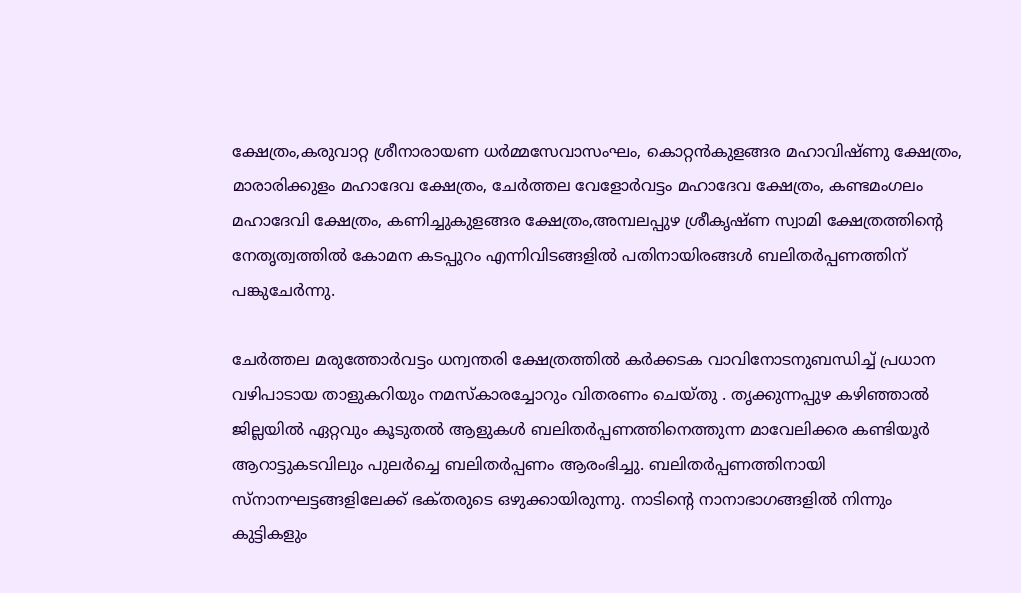ക്ഷേത്രം,കരുവാറ്റ ശ്രീനാരായണ ധർമ്മസേവാസംഘം, കൊറ്റൻകുളങ്ങര മഹാവിഷ്ണു ക്ഷേത്രം, മാരാരിക്കുളം മഹാദേവ ക്ഷേത്രം, ചേർത്തല വേളോർവട്ടം മഹാദേവ ക്ഷേത്രം, കണ്ടമംഗലം മഹാദേവി ക്ഷേത്രം, കണിച്ചുകുളങ്ങര ക്ഷേത്രം,അമ്പലപ്പുഴ ശ്രീകൃഷ്ണ സ്വാമി ക്ഷേത്രത്തിന്റെ നേതൃത്വത്തിൽ കോമന കടപ്പുറം എന്നിവിടങ്ങളിൽ പതിനായിരങ്ങൾ ബലിതർപ്പണത്തിന് പങ്കുചേർന്നു.

ചേർത്തല മരുത്തോർവട്ടം ധന്വന്തരി ക്ഷേത്രത്തിൽ കർക്കടക വാവിനോടനുബന്ധിച്ച് പ്രധാന വഴിപാടായ താളുകറിയും നമസ്കാരച്ചോറും വിതരണം ചെയ്തു . തൃക്കുന്നപ്പുഴ കഴിഞ്ഞാൽ ജില്ലയിൽ ഏറ്റവും കൂടുതൽ ആളുകൾ ബലിതർപ്പണത്തിനെത്തുന്ന മാവേലിക്കര കണ്ടിയൂർ ആറാട്ടുകടവിലും പുലർച്ചെ ബലിതർപ്പണം ആരംഭിച്ചു. ബലിതർപ്പണത്തിനായി സ്നാനഘട്ടങ്ങളിലേക്ക് ഭക്‌തരുടെ ഒഴുക്കായിരുന്നു. നാടിന്റെ നാനാഭാഗങ്ങളിൽ നിന്നും കുട്ടികളും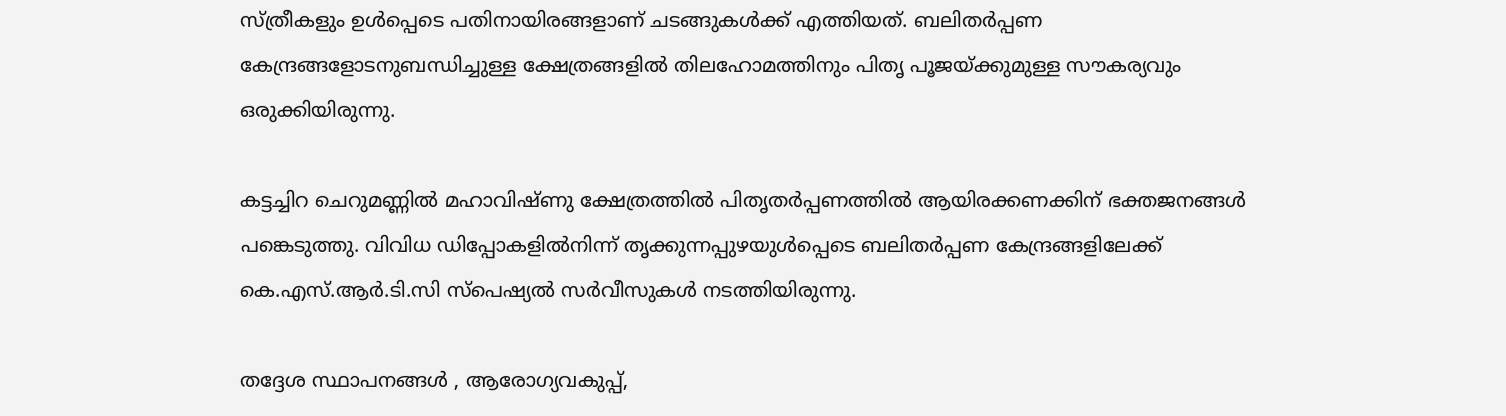സ്ത്രീകളും ഉൾപ്പെടെ പതിനായിരങ്ങളാണ് ചടങ്ങുകൾക്ക് എത്തിയത്. ബലിതർപ്പണ കേന്ദ്രങ്ങളോടനുബന്ധിച്ചുള്ള ക്ഷേത്രങ്ങളിൽ തിലഹോമത്തിനും പിതൃ പൂജയ്ക്കുമുള്ള സൗകര്യവും ഒരുക്കിയിരുന്നു.

കട്ടച്ചിറ ചെറുമണ്ണിൽ മഹാവിഷ്‌ണു ക്ഷേത്രത്തിൽ പിതൃതർപ്പണത്തിൽ ആയിരക്കണക്കിന് ഭക്തജനങ്ങൾ പങ്കെടുത്തു. വിവിധ ഡിപ്പോകളിൽനിന്ന് തൃക്കുന്നപ്പുഴയുൾപ്പെടെ ബലിതർപ്പണ കേന്ദ്രങ്ങളിലേക്ക് കെ.എസ്.ആർ.ടി.സി സ്പെഷ്യൽ സർവീസുകൾ നടത്തിയിരുന്നു.

തദ്ദേശ സ്ഥാപനങ്ങൾ , ആരോഗ്യവകുപ്പ്,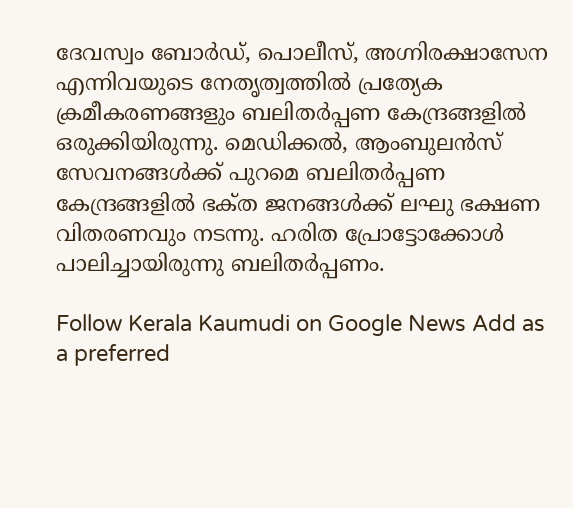ദേവസ്വം ബോർഡ്, പൊലീസ്, അഗ്നിരക്ഷാസേന എന്നിവയുടെ നേതൃത്വത്തിൽ പ്രത്യേക ക്രമീകരണങ്ങളും ബലിതർപ്പണ കേന്ദ്രങ്ങളിൽ ഒരുക്കിയിരുന്നു. മെഡിക്കൽ, ആംബുലൻസ് സേവനങ്ങൾക്ക് പുറമെ ബലിതർപ്പണ കേന്ദ്രങ്ങളിൽ ഭക്‌ത ജനങ്ങൾക്ക് ലഘു ഭക്ഷണ വിതരണവും നടന്നു. ഹരിത പ്രോട്ടോക്കോൾ പാലിച്ചായിരുന്നു ബലിതർപ്പണം.

Follow Kerala Kaumudi on Google News Add as a preferred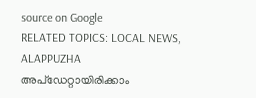source on Google
RELATED TOPICS: LOCAL NEWS, ALAPPUZHA
അപ്ഡേറ്റായിരിക്കാം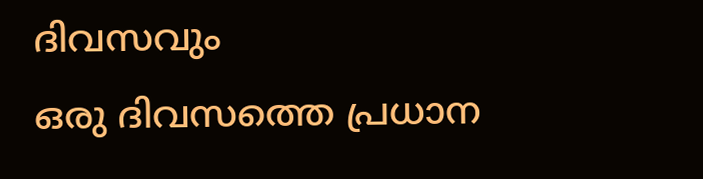ദിവസവും
ഒരു ദിവസത്തെ പ്രധാന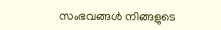സംഭവങ്ങൾ നിങ്ങളുടെ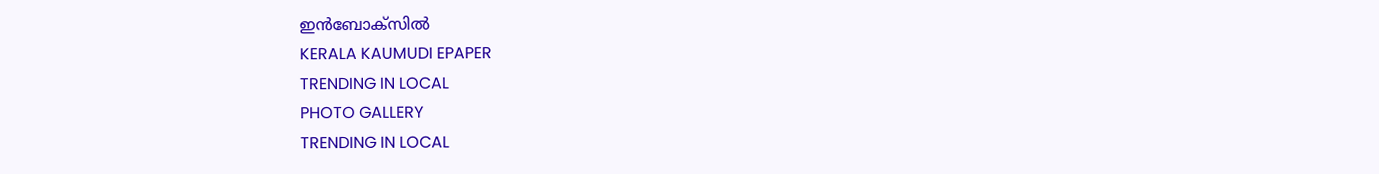ഇൻബോക്സിൽ
KERALA KAUMUDI EPAPER
TRENDING IN LOCAL
PHOTO GALLERY
TRENDING IN LOCAL